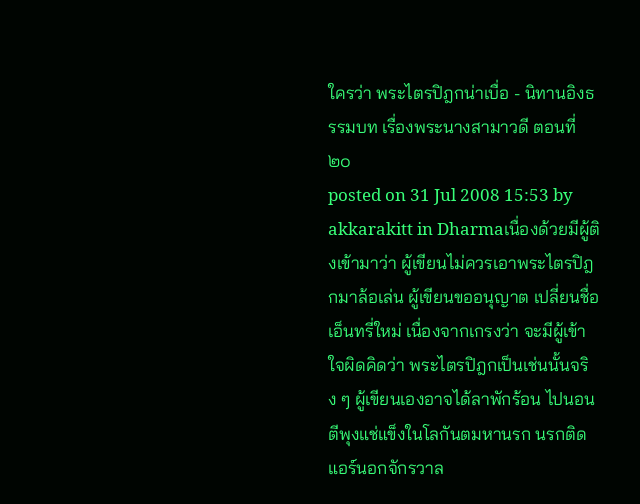ใครว่า พระไตรปิฎกน่าเบื่อ - นิทานอิงธรรมบท เรื่องพระนางสามาวดี ตอนที่ ๒๐
posted on 31 Jul 2008 15:53 by akkarakitt in Dharmaเนื่องด้วยมีผู้ติงเข้ามาว่า ผู้เขียนไม่ควรเอาพระไตรปิฎกมาล้อเล่น ผู้เขียนขออนุญาต เปลี่ยนชื่อเอ็นทรี่ใหม่ เนื่องจากเกรงว่า จะมีผู้เข้าใจผิดคิดว่า พระไตรปิฎกเป็นเช่นนั้นจริง ๆ ผู้เขียนเองอาจได้ลาพักร้อน ไปนอนตีพุงแช่แข็งในโลกันตมหานรก นรกติดแอร์นอกจักรวาล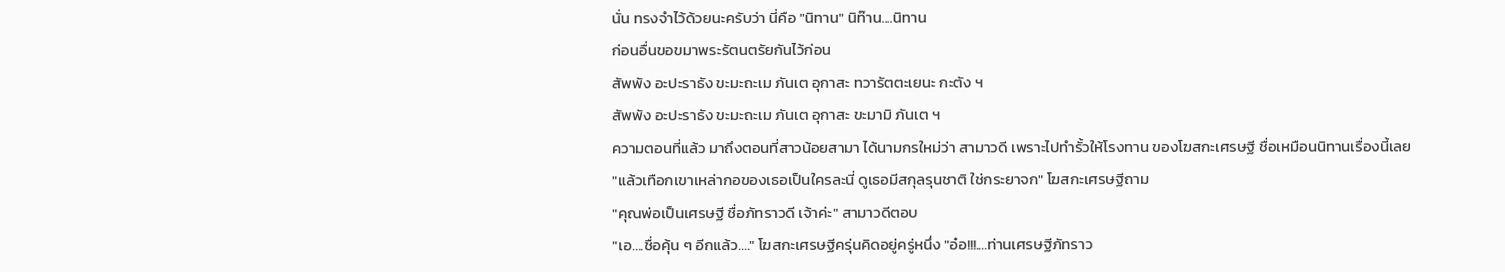นั่น ทรงจำไว้ด้วยนะครับว่า นี่คือ "นิทาน" นิท๊าน....นิทาน
ก่อนอื่นขอขมาพระรัตนตรัยกันไว้ก่อน
สัพพัง อะปะราธัง ขะมะถะเม ภันเต อุกาสะ ทวารัตตะเยนะ กะตัง ฯ
สัพพัง อะปะราธัง ขะมะถะเม ภันเต อุกาสะ ขะมามิ ภันเต ฯ
ความตอนที่แล้ว มาถึงตอนที่สาวน้อยสามา ได้นามกรใหม่ว่า สามาวดี เพราะไปทำรั้วให้โรงทาน ของโฆสกะเศรษฐี ชื่อเหมือนนิทานเรื่องนี้เลย
"แล้วเทือกเขาเหล่ากอของเธอเป็นใครละนี่ ดูเธอมีสกุลรุนชาติ ใช่กระยาจก" โฆสกะเศรษฐีถาม
"คุณพ่อเป็นเศรษฐี ชื่อภัทราวดี เจ้าค่ะ" สามาวดีตอบ
"เอ....ชื่อคุ้น ๆ อีกแล้ว...." โฆสกะเศรษฐีครุ่นคิดอยู่ครู่หนึ่ง "อ๋อ!!!....ท่านเศรษฐีภัทราว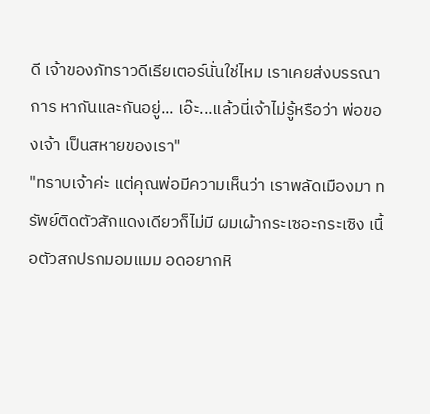ดี เจ้าของภัทราวดีเธียเตอร์นั่นใช่ไหม เราเคยส่งบรรณาการ หากันและกันอยู่... เอ๊ะ...แล้วนี่เจ้าไม่รู้หรือว่า พ่อของเจ้า เป็นสหายของเรา"
"ทราบเจ้าค่ะ แต่คุณพ่อมีความเห็นว่า เราพลัดเมืองมา ทรัพย์ติดตัวสักแดงเดียวก็ไม่มี ผมเผ้ากระเซอะกระเซิง เนื้อตัวสกปรกมอมแมม อดอยากหิ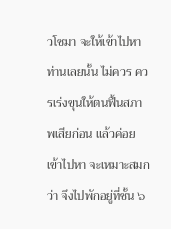วโซมา จะให้เข้าไปหาท่านเลยนั้น ไม่ควร ควรเร่งขุนให้ตนฟื้นสภาพเสียก่อน แล้วค่อยเข้าไปหา จะเหมาะสมกว่า จึงไปพักอยู่ที่ชั้น ๖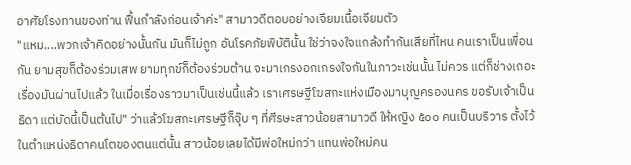อาศัยโรงทานของท่าน ฟื้นกำลังก่อนเจ้าค่ะ" สามาวดีตอบอย่างเจียมเนื้อเจียมตัว
"แหม....พวกเจ้าคิดอย่างนั้นกัน มันก็ไม่ถูก อันโรคภัยพิบัตินั้น ใช่ว่าจงใจแกล้งทำกันเสียที่ไหน คนเราเป็นเพื่อนกัน ยามสุขก็ต้องร่วมเสพ ยามทุกข์ก็ต้องร่วมต้าน จะมาเกรงอกเกรงใจกันในภาวะเช่นนั้น ไม่ควร แต่ก็ช่างเถอะ เรื่องมันผ่านไปแล้ว ในเมื่อเรื่องราวมาเป็นเช่นนี้แล้ว เราเศรษฐีโฆสกะแห่งเมืองมาบุญครองนคร ขอรับเจ้าเป็นธิดา แต่บัดนี้เป็นต้นไป" ว่าแล้วโฆสกะเศรษฐีก็จุ๊บ ๆ ที่ศีรษะสาวน้อยสามาวดี ให้หญิง ๕๐๐ คนเป็นบริวาร ตั้งไว้ในตำแหน่งธิดาคนโตของตนแต่นั้น สาวน้อยเลยได้มีพ่อใหม่กว่า แทนพ่อใหม่คน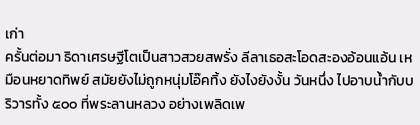เก่า
ครั้นต่อมา ธิดาเศรษฐีโตเป็นสาวสวยสพรั่ง ลีลาเธอสะโอดสะองอ้อนแอ้น เหมือนหยาดทิพย์ สมัยยังไม่ถูกหนุ่มโอ๊คทิ้ง ยังไงยังงั้น วันหนึ่ง ไปอาบน้ำกับบริวารทั้ง ๕๐๐ ที่พระลานหลวง อย่างเพลิดเพ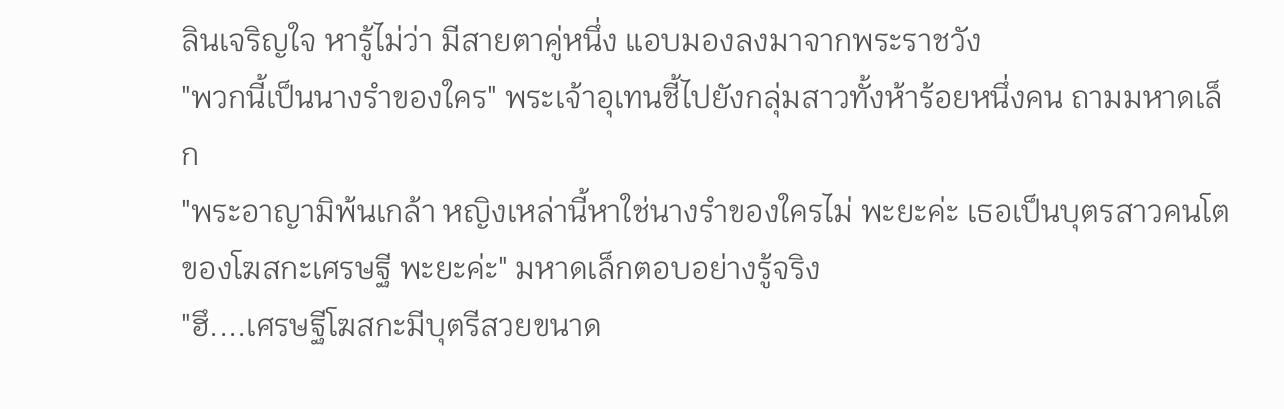ลินเจริญใจ หารู้ไม่ว่า มีสายตาคู่หนึ่ง แอบมองลงมาจากพระราชวัง
"พวกนี้เป็นนางรำของใคร" พระเจ้าอุเทนชี้ไปยังกลุ่มสาวทั้งห้าร้อยหนึ่งคน ถามมหาดเล็ก
"พระอาญามิพ้นเกล้า หญิงเหล่านี้หาใช่นางรำของใครไม่ พะยะค่ะ เธอเป็นบุตรสาวคนโตของโฆสกะเศรษฐี พะยะค่ะ" มหาดเล็กตอบอย่างรู้จริง
"ฮึ....เศรษฐีโฆสกะมีบุตรีสวยขนาด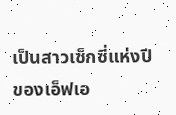เป็นสาวเซ็กซี่แห่งปีของเอ็ฟเอ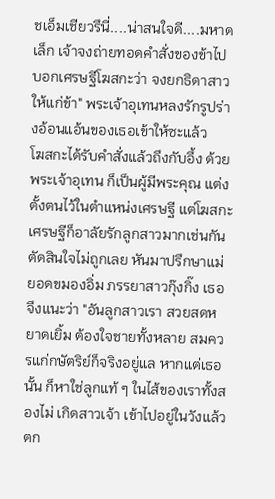ชเอ็มเชียวรึนี่....น่าสนใจดี....มหาดเล็ก เจ้าจงถ่ายทอดคำสั่งของข้าไป บอกเศรษฐีโฆสกะว่า จงยกธิดาสาว ให้แก่ข้า" พระเจ้าอุเทนหลงรักรูปร่างอ้อนแอ้นของเธอเข้าให้ซะแล้ว
โฆสกะได้รับคำสั่งแล้วถึงกับอึ้ง ด้วยพระเจ้าอุเทน ก็เป็นผู้มีพระคุณ แต่งตั้งตนไว้ในตำแหน่งเศรษฐี แต่โฆสกะเศรษฐีก็อาลัยรักลูกสาวมากเช่นกัน ตัดสินใจไม่ถูกเลย หันมาปรึกษาแม่ยอดขมองอิ่ม ภรรยาสาวกุ๊งกิ๊ง เธอจึงแนะว่า "อันลูกสาวเรา สวยสดหยาดเยิ้ม ต้องใจชายทั้งหลาย สมควรแก่กษัตริย์ก็จริงอยู่แล หากแต่เธอนั้น ก็หาใช่ลูกแท้ ๆ ในไส้ของเราทั้งสองไม่ เกิดสาวเจ้า เข้าไปอยู่ในวังแล้วตก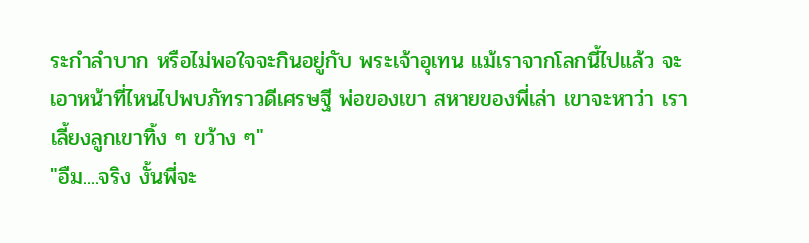ระกำลำบาก หรือไม่พอใจจะกินอยู่กับ พระเจ้าอุเทน แม้เราจากโลกนี้ไปแล้ว จะเอาหน้าที่ไหนไปพบภัทราวดีเศรษฐี พ่อของเขา สหายของพี่เล่า เขาจะหาว่า เราเลี้ยงลูกเขาทิ้ง ๆ ขว้าง ๆ"
"อืม....จริง งั้นพี่จะ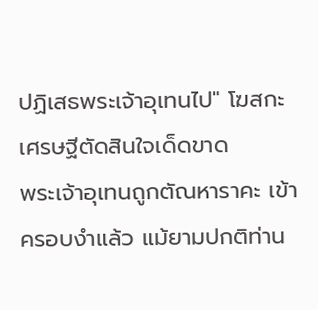ปฏิเสธพระเจ้าอุเทนไป" โฆสกะเศรษฐีตัดสินใจเด็ดขาด
พระเจ้าอุเทนถูกตัณหาราคะ เข้าครอบงำแล้ว แม้ยามปกติท่าน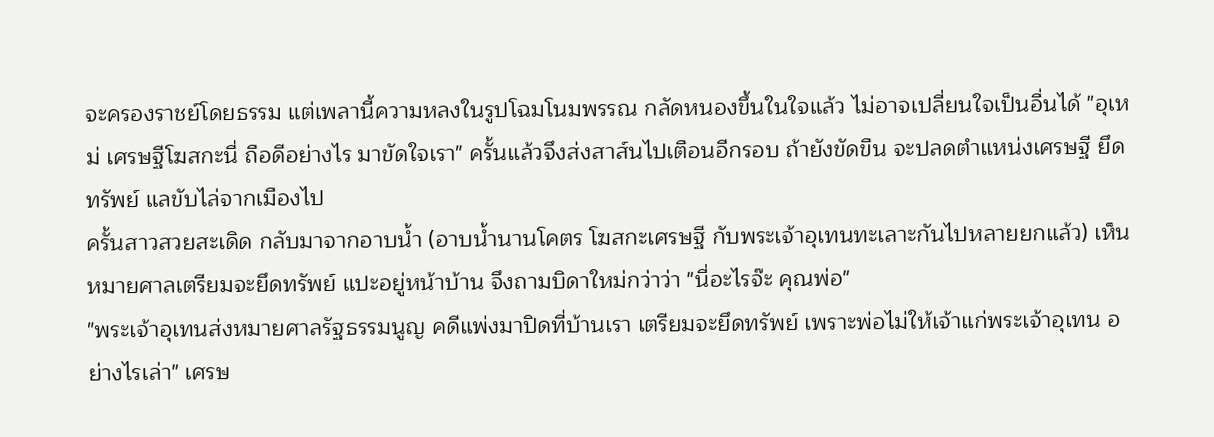จะครองราชย์โดยธรรม แต่เพลานี้ความหลงในรูปโฉมโนมพรรณ กลัดหนองขึ้นในใจแล้ว ไม่อาจเปลี่ยนใจเป็นอื่นได้ "อุเหม่ เศรษฐีโฆสกะนี่ ถือดีอย่างไร มาขัดใจเรา" ครั้นแล้วจึงส่งสาส์นไปเตือนอีกรอบ ถ้ายังขัดขืน จะปลดตำแหน่งเศรษฐี ยึดทรัพย์ แลขับไล่จากเมืองไป
ครั้นสาวสวยสะเดิด กลับมาจากอาบน้ำ (อาบน้ำนานโคตร โฆสกะเศรษฐี กับพระเจ้าอุเทนทะเลาะกันไปหลายยกแล้ว) เห็นหมายศาลเตรียมจะยึดทรัพย์ แปะอยู่หน้าบ้าน จึงถามบิดาใหม่กว่าว่า "นี่อะไรจ๊ะ คุณพ่อ"
"พระเจ้าอุเทนส่งหมายศาลรัฐธรรมนูญ คดีแพ่งมาปิดที่บ้านเรา เตรียมจะยึดทรัพย์ เพราะพ่อไม่ให้เจ้าแก่พระเจ้าอุเทน อย่างไรเล่า" เศรษ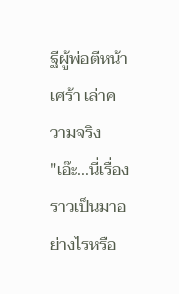ฐีผู้พ่อตีหน้าเศร้า เล่าความจริง
"เอ๊ะ...นี่เรื่องราวเป็นมาอย่างไรหรือ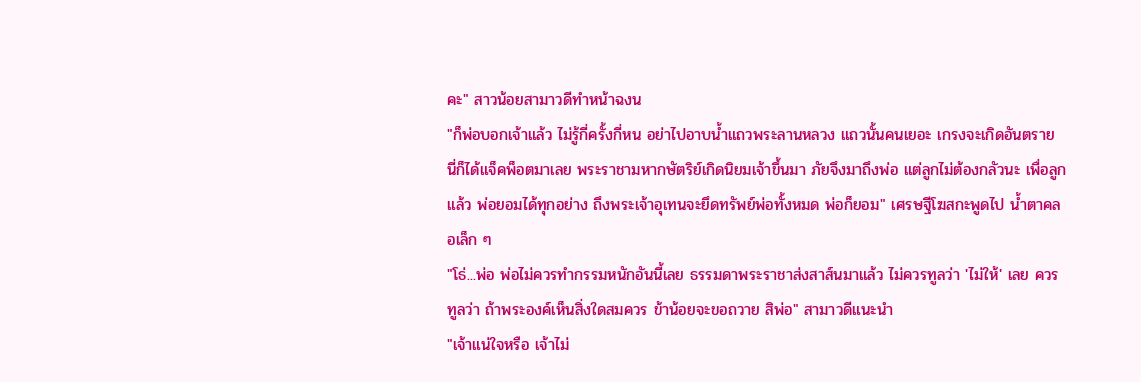คะ" สาวน้อยสามาวดีทำหน้าฉงน
"ก็พ่อบอกเจ้าแล้ว ไม่รู้กี่ครั้งกี่หน อย่าไปอาบน้ำแถวพระลานหลวง แถวนั้นคนเยอะ เกรงจะเกิดอันตราย นี่ก็ได้แจ็คพ็อตมาเลย พระราชามหากษัตริย์เกิดนิยมเจ้าขึ้นมา ภัยจึงมาถึงพ่อ แต่ลูกไม่ต้องกลัวนะ เพื่อลูกแล้ว พ่อยอมได้ทุกอย่าง ถึงพระเจ้าอุเทนจะยึดทรัพย์พ่อทั้งหมด พ่อก็ยอม" เศรษฐีโฆสกะพูดไป น้ำตาคลอเล็ก ๆ
"โธ่...พ่อ พ่อไม่ควรทำกรรมหนักอันนี้เลย ธรรมดาพระราชาส่งสาส์นมาแล้ว ไม่ควรทูลว่า 'ไม่ให้' เลย ควรทูลว่า ถ้าพระองค์เห็นสิ่งใดสมควร ข้าน้อยจะขอถวาย สิพ่อ" สามาวดีแนะนำ
"เจ้าแน่ใจหรือ เจ้าไม่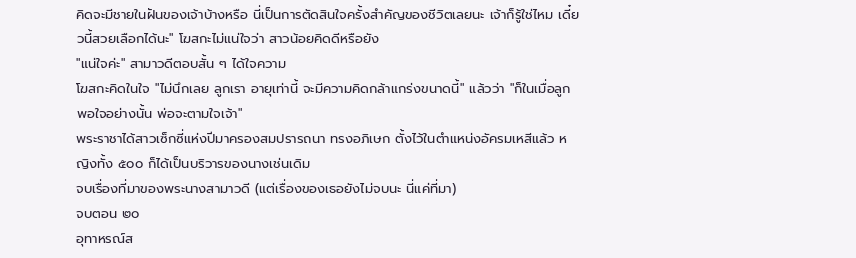คิดจะมีชายในฝันของเจ้าบ้างหรือ นี่เป็นการตัดสินใจครั้งสำคัญของชีวิตเลยนะ เจ้าก็รู้ใช่ไหม เดี๋ยวนี้สวยเลือกได้นะ" โฆสกะไม่แน่ใจว่า สาวน้อยคิดดีหรือยัง
"แน่ใจค่ะ" สามาวดีตอบสั้น ๆ ได้ใจความ
โฆสกะคิดในใจ "ไม่นึกเลย ลูกเรา อายุเท่านี้ จะมีความคิดกล้าแกร่งขนาดนี้" แล้วว่า "ก็ในเมื่อลูกพอใจอย่างนั้น พ่อจะตามใจเจ้า"
พระราชาได้สาวเซ็กซี่แห่งปีมาครองสมปรารถนา ทรงอภิเษก ตั้งไว้ในตำแหน่งอัครมเหสีแล้ว หญิงทั้ง ๕๐๐ ก็ได้เป็นบริวารของนางเช่นเดิม
จบเรื่องที่มาของพระนางสามาวดี (แต่เรื่องของเธอยังไม่จบนะ นี่แค่ที่มา)
จบตอน ๒๐
อุทาหรณ์ส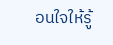อนใจให้รู้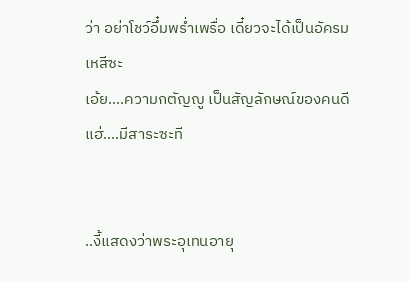ว่า อย่าโชว์อึ๋มพร่ำเพรื่อ เดี๋ยวจะได้เป็นอัครมเหสีซะ
เอ้ย....ความกตัญญู เป็นสัญลักษณ์ของคนดี
แฮ่....มีสาระซะที


..งี้แสดงว่าพระอุเทนอายุ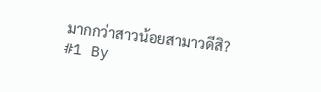มากกว่าสาวน้อยสามาวดีสิ?
#1 By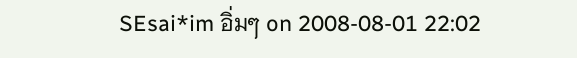SEsai*im อิ่มๆ on 2008-08-01 22:02